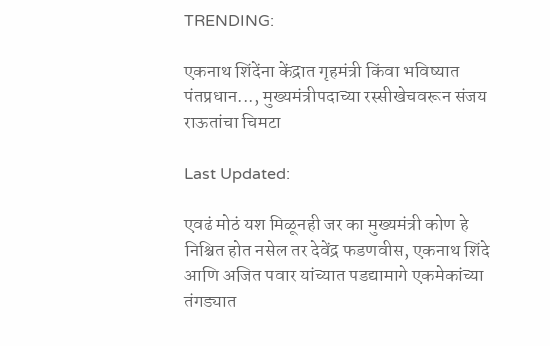TRENDING:

एकनाथ शिंदेंना केंद्रात गृहमंत्री किंवा भविष्यात पंतप्रधान..., मुख्यमंत्रीपदाच्या रस्सीखेचवरून संजय राऊतांचा चिमटा

Last Updated:

एवढं मोठं यश मिळूनही जर का मुख्यमंत्री कोण हे निश्चित होत नसेल तर देवेंद्र फडणवीस, एकनाथ शिंदे आणि अजित पवार यांच्यात पडद्यामागे एकमेकांच्या तंगड्यात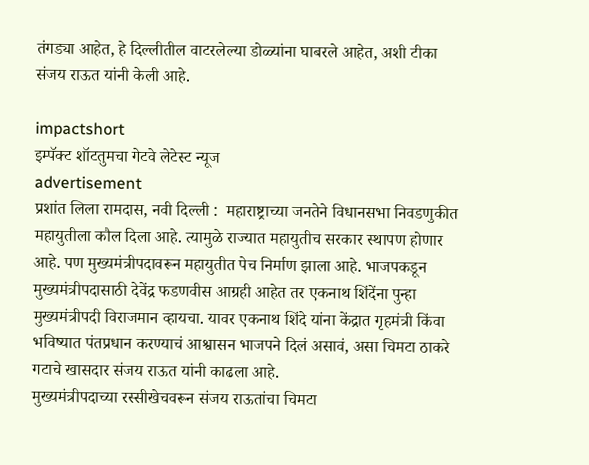तंगड्या आहेत, हे दिल्लीतील वाटरलेल्या डोळ्यांना घाबरले आहेत, अशी टीका संजय राऊत यांनी केली आहे.

impactshort
इम्पॅक्ट शॉटतुमचा गेटवे लेटेस्ट न्यूज
advertisement
प्रशांत लिला रामदास, नवी दिल्ली :  महाराष्ट्राच्या जनतेने विधानसभा निवडणुकीत महायुतीला कौल दिला आहे. त्यामुळे राज्यात महायुतीच सरकार स्थापण होणार आहे. पण मुख्यमंत्रीपदावरून महायुतीत पेच निर्माण झाला आहे. भाजपकडून मुख्यमंत्रीपदासाठी देवेंद्र फडणवीस आग्रही आहेत तर एकनाथ शिंदेंना पुन्हा मुख्यमंत्रीपदी विराजमान व्हायचा. यावर एकनाथ शिंदे यांना केंद्रात गृहमंत्री किंवा भविष्यात पंतप्रधान करण्याचं आश्वासन भाजपने दिलं असावं, असा चिमटा ठाकरे गटाचे खासदार संजय राऊत यांनी काढला आहे.
मुख्यमंत्रीपदाच्या रस्सीखेचवरून संजय राऊतांचा चिमटा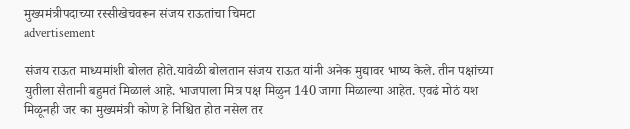मुख्यमंत्रीपदाच्या रस्सीखेचवरून संजय राऊतांचा चिमटा
advertisement

संजय राऊत माध्यमांशी बोलत होते.यावेळी बोलतान संजय राऊत यांनी अनेक मुद्यावर भाष्य केले. तीन पक्षांच्या युतीला सैतानी बहुमतं मिळालं आहे. भाजपाला मित्र पक्ष मिळुन 140 जागा मिळाल्या आहेत. एवढं मोठं यश मिळूनही जर का मुख्यमंत्री कोण हे निश्चित होत नसेल तर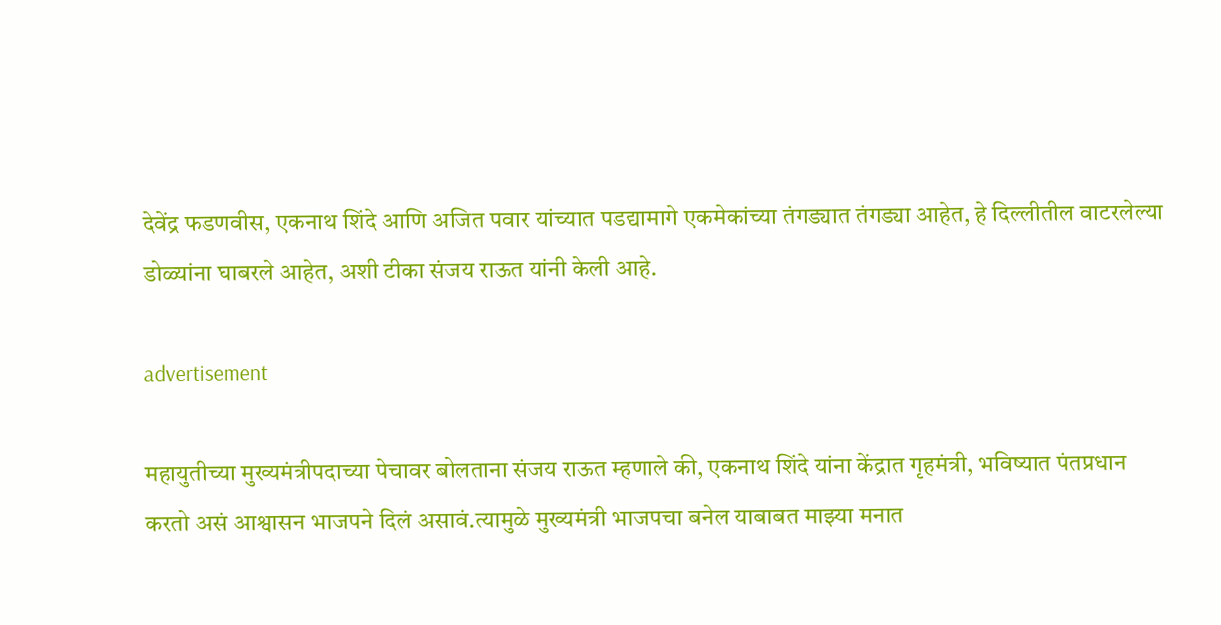देवेंद्र फडणवीस, एकनाथ शिंदे आणि अजित पवार यांच्यात पडद्यामागे एकमेकांच्या तंगड्यात तंगड्या आहेत, हे दिल्लीतील वाटरलेल्या डोळ्यांना घाबरले आहेत, अशी टीका संजय राऊत यांनी केली आहे.

advertisement

महायुतीच्या मुख्यमंत्रीपदाच्या पेचावर बोलताना संजय राऊत म्हणाले की, एकनाथ शिंदे यांना केंद्रात गृहमंत्री, भविष्यात पंतप्रधान करतो असं आश्वासन भाजपने दिलं असावं.त्यामुळे मुख्यमंत्री भाजपचा बनेल याबाबत माझ्या मनात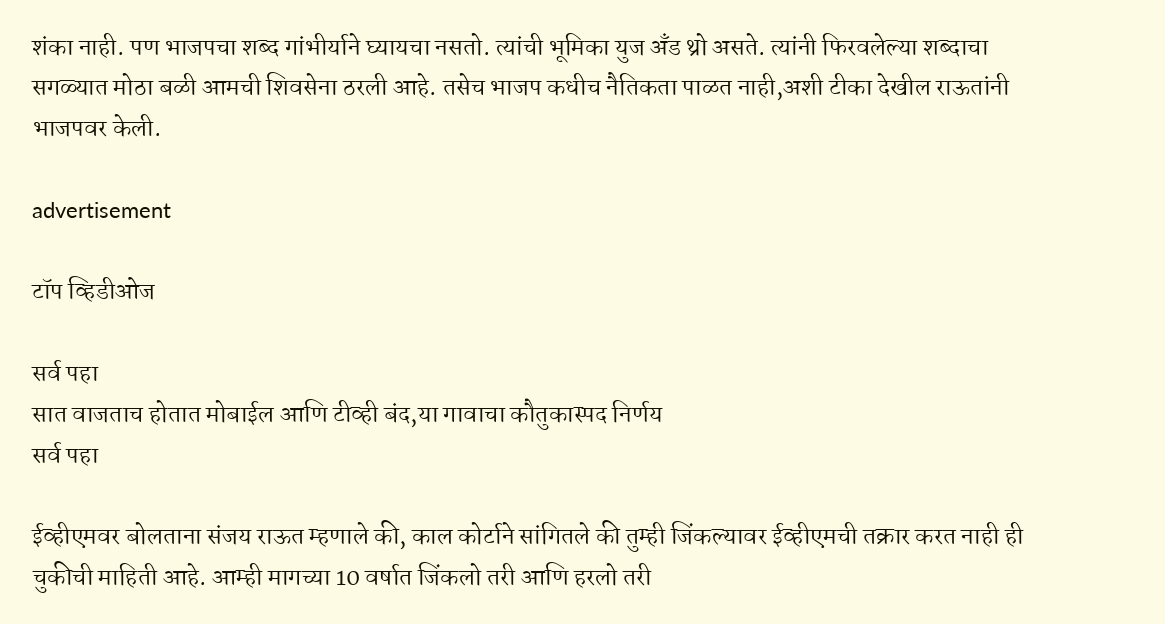शंका नाही. पण भाजपचा शब्द गांभीर्याने घ्यायचा नसतो. त्यांची भूमिका युज अँड थ्रो असते. त्यांनी फिरवलेल्या शब्दाचा सगळ्यात मोठा बळी आमची शिवसेना ठरली आहे. तसेच भाजप कधीच नैतिकता पाळत नाही,अशी टीका देखील राऊतांनी भाजपवर केली.

advertisement

टॉप व्हिडीओज

सर्व पहा
सात वाजताच होतात मोबाईल आणि टीव्ही बंद,या गावाचा कौतुकास्पद निर्णय
सर्व पहा

ईव्हीएमवर बोलताना संजय राऊत म्हणाले की, काल कोर्टाने सांगितले की तुम्ही जिंकल्यावर ईव्हीएमची तक्रार करत नाही ही चुकीची माहिती आहे. आम्ही मागच्या 10 वर्षात जिंकलो तरी आणि हरलो तरी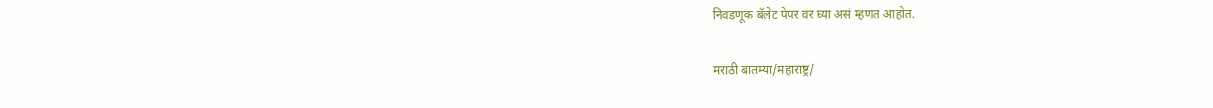निवडणूक बॅलेट पेपर वर घ्या असं म्हणत आहोत.

मराठी बातम्या/महाराष्ट्र/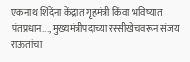एकनाथ शिंदेंना केंद्रात गृहमंत्री किंवा भविष्यात पंतप्रधान..., मुख्यमंत्रीपदाच्या रस्सीखेचवरून संजय राऊतांचा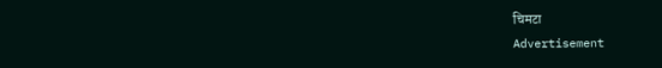चिमटा
Advertisement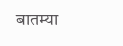बातम्या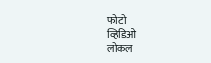फोटो
व्हिडिओ
लोकल